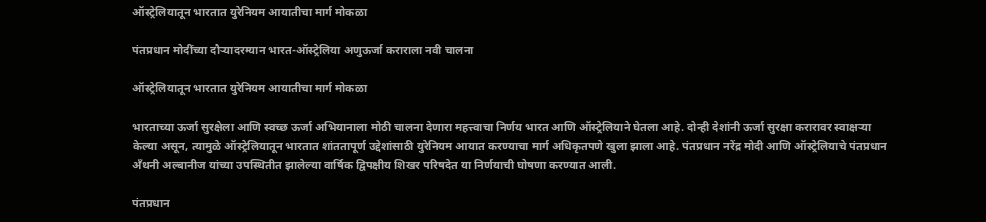ऑस्ट्रेलियातून भारतात युरेनियम आयातीचा मार्ग मोकळा

पंतप्रधान मोदींच्या दौऱ्यादरम्यान भारत-ऑस्ट्रेलिया अणुऊर्जा कराराला नवी चालना

ऑस्ट्रेलियातून भारतात युरेनियम आयातीचा मार्ग मोकळा

भारताच्या ऊर्जा सुरक्षेला आणि स्वच्छ ऊर्जा अभियानाला मोठी चालना देणारा महत्त्वाचा निर्णय भारत आणि ऑस्ट्रेलियाने घेतला आहे. दोन्ही देशांनी ऊर्जा सुरक्षा करारावर स्वाक्षऱ्या केल्या असून, त्यामुळे ऑस्ट्रेलियातून भारतात शांततापूर्ण उद्देशांसाठी युरेनियम आयात करण्याचा मार्ग अधिकृतपणे खुला झाला आहे. पंतप्रधान नरेंद्र मोदी आणि ऑस्ट्रेलियाचे पंतप्रधान अँथनी अल्बानीज यांच्या उपस्थितीत झालेल्या वार्षिक द्विपक्षीय शिखर परिषदेत या निर्णयाची घोषणा करण्यात आली.

पंतप्रधान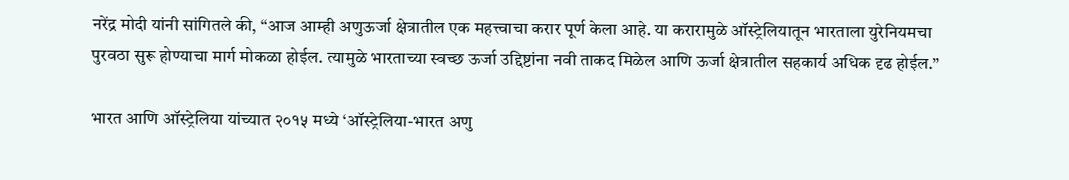नरेंद्र मोदी यांनी सांगितले की, “आज आम्ही अणुऊर्जा क्षेत्रातील एक महत्त्वाचा करार पूर्ण केला आहे. या करारामुळे ऑस्ट्रेलियातून भारताला युरेनियमचा पुरवठा सुरू होण्याचा मार्ग मोकळा होईल. त्यामुळे भारताच्या स्वच्छ ऊर्जा उद्दिष्टांना नवी ताकद मिळेल आणि ऊर्जा क्षेत्रातील सहकार्य अधिक दृढ होईल.”

भारत आणि ऑस्ट्रेलिया यांच्यात २०१५ मध्ये ‘ऑस्ट्रेलिया-भारत अणु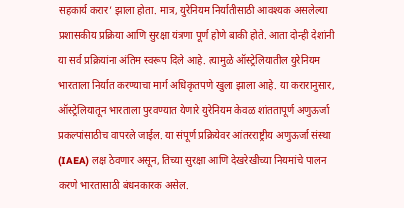सहकार्य करार’ झाला होता. मात्र, युरेनियम निर्यातीसाठी आवश्यक असलेल्या प्रशासकीय प्रक्रिया आणि सुरक्षा यंत्रणा पूर्ण होणे बाकी होते. आता दोन्ही देशांनी या सर्व प्रक्रियांना अंतिम स्वरूप दिले आहे. त्यामुळे ऑस्ट्रेलियातील युरेनियम भारताला निर्यात करण्याचा मार्ग अधिकृतपणे खुला झाला आहे. या करारानुसार, ऑस्ट्रेलियातून भारताला पुरवण्यात येणारे युरेनियम केवळ शांततापूर्ण अणुऊर्जा प्रकल्पांसाठीच वापरले जाईल. या संपूर्ण प्रक्रियेवर आंतरराष्ट्रीय अणुऊर्जा संस्था (IAEA) लक्ष ठेवणार असून, तिच्या सुरक्षा आणि देखरेखीच्या नियमांचे पालन करणे भारतासाठी बंधनकारक असेल.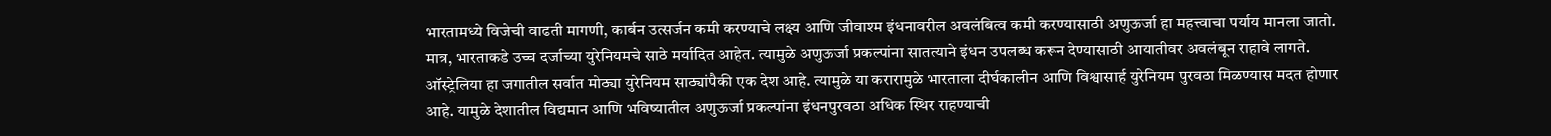भारतामध्ये विजेची वाढती मागणी, कार्बन उत्सर्जन कमी करण्याचे लक्ष्य आणि जीवाश्म इंधनावरील अवलंबित्व कमी करण्यासाठी अणुऊर्जा हा महत्त्वाचा पर्याय मानला जातो. मात्र, भारताकडे उच्च दर्जाच्या युरेनियमचे साठे मर्यादित आहेत. त्यामुळे अणुऊर्जा प्रकल्पांना सातत्याने इंधन उपलब्ध करून देण्यासाठी आयातीवर अवलंबून राहावे लागते. ऑस्ट्रेलिया हा जगातील सर्वात मोठ्या युरेनियम साठ्यांपैकी एक देश आहे. त्यामुळे या करारामुळे भारताला दीर्घकालीन आणि विश्वासार्ह युरेनियम पुरवठा मिळण्यास मदत होणार आहे. यामुळे देशातील विद्यमान आणि भविष्यातील अणुऊर्जा प्रकल्पांना इंधनपुरवठा अधिक स्थिर राहण्याची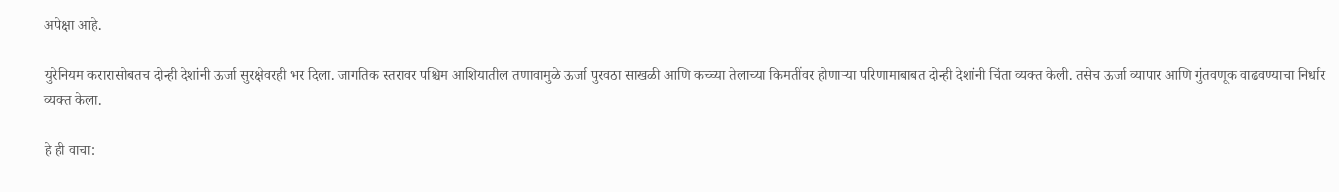अपेक्षा आहे.

युरेनियम करारासोबतच दोन्ही देशांनी ऊर्जा सुरक्षेवरही भर दिला. जागतिक स्तरावर पश्चिम आशियातील तणावामुळे ऊर्जा पुरवठा साखळी आणि कच्च्या तेलाच्या किमतींवर होणाऱ्या परिणामाबाबत दोन्ही देशांनी चिंता व्यक्त केली. तसेच ऊर्जा व्यापार आणि गुंतवणूक वाढवण्याचा निर्धार व्यक्त केला.

हे ही वाचा: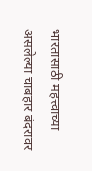भारतासाठी महत्त्वाच्या असलेल्या चाबहार बंदरावर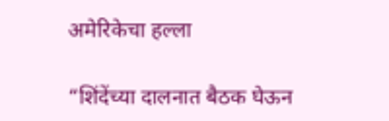अमेरिकेचा हल्ला

“शिंदेंच्या दालनात बैठक घेऊन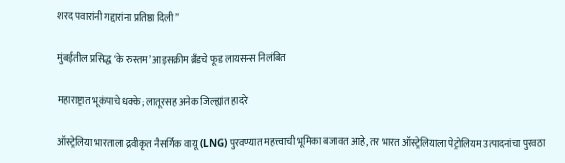शरद पवारांनी गद्दारांना प्रतिष्ठा दिली”

मुंबईतील प्रसिद्ध ‘के रुस्तम’ आइसक्रीम ब्रँडचे फूड लायसन्स निलंबित

महाराष्ट्रात भूकंपाचे धक्के; लातूरसह अनेक जिल्ह्यांत हादरे

ऑस्ट्रेलिया भारताला द्रवीकृत नैसर्गिक वायू (LNG) पुरवण्यात महत्त्वाची भूमिका बजावत आहे, तर भारत ऑस्ट्रेलियाला पेट्रोलियम उत्पादनांचा पुरवठा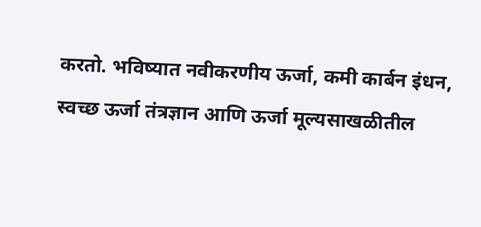करतो. भविष्यात नवीकरणीय ऊर्जा, कमी कार्बन इंधन, स्वच्छ ऊर्जा तंत्रज्ञान आणि ऊर्जा मूल्यसाखळीतील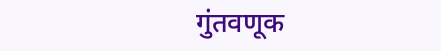गुंतवणूक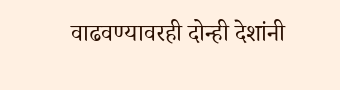वाढवण्यावरही दोन्ही देशांनी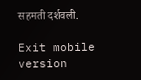सहमती दर्शवली.

Exit mobile version